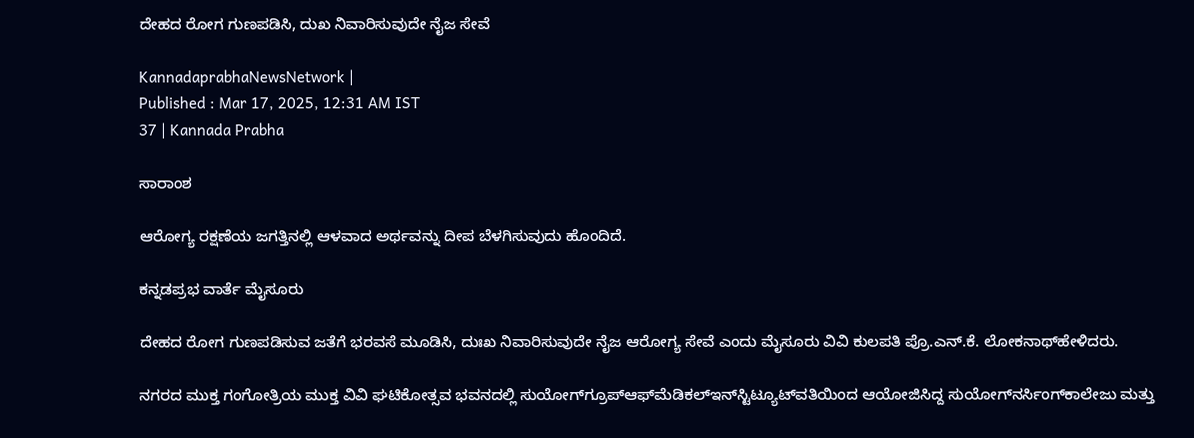ದೇಹದ ರೋಗ ಗುಣಪಡಿಸಿ, ದುಖ ನಿವಾರಿಸುವುದೇ ನೈಜ ಸೇವೆ

KannadaprabhaNewsNetwork |
Published : Mar 17, 2025, 12:31 AM IST
37 | Kannada Prabha

ಸಾರಾಂಶ

ಆರೋಗ್ಯ ರಕ್ಷಣೆಯ ಜಗತ್ತಿನಲ್ಲಿ ಆಳವಾದ ಅರ್ಥವನ್ನು ದೀಪ ಬೆಳಗಿಸುವುದು ಹೊಂದಿದೆ.

ಕನ್ನಡಪ್ರಭ ವಾರ್ತೆ ಮೈಸೂರು

ದೇಹದ ರೋಗ ಗುಣಪಡಿಸುವ ಜತೆಗೆ ಭರವಸೆ ಮೂಡಿಸಿ, ದುಃಖ ನಿವಾರಿಸುವುದೇ ನೈಜ ಆರೋಗ್ಯ ಸೇವೆ ಎಂದು ಮೈಸೂರು ವಿವಿ ಕುಲಪತಿ ಪ್ರೊ.ಎನ್‌.ಕೆ. ಲೋಕನಾಥ್‌ಹೇಳಿದರು.

ನಗರದ ಮುಕ್ತ ಗಂಗೋತ್ರಿಯ ಮುಕ್ತ ವಿವಿ ಘಟಿಕೋತ್ಸವ ಭವನದಲ್ಲಿ ಸುಯೋಗ್‌ಗ್ರೂಪ್‌ಆಫ್‌ಮೆಡಿಕಲ್‌ಇನ್‌ಸ್ಟಿಟ್ಯೂಟ್‌ವತಿಯಿಂದ ಆಯೋಜಿಸಿದ್ದ ಸುಯೋಗ್‌ನರ್ಸಿಂಗ್‌ಕಾಲೇಜು ಮತ್ತು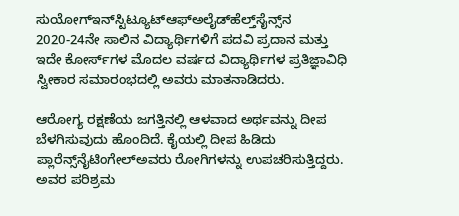ಸುಯೋಗ್‌ಇನ್‌ಸ್ಟಿಟ್ಯೂಟ್‌ಆಫ್‌ಅಲೈಡ್‌ಹೆಲ್ತ್‌ಸೈನ್ಸ್‌‌ನ 2020-24ನೇ ಸಾಲಿನ ವಿದ್ಯಾರ್ಥಿಗಳಿಗೆ ಪದವಿ ಪ್ರದಾನ ಮತ್ತು ಇದೇ ಕೋರ್ಸ್‌ಗಳ ಮೊದಲ ವರ್ಷದ ವಿದ್ಯಾರ್ಥಿಗಳ ಪ್ರತಿಜ್ಞಾವಿಧಿ ಸ್ವೀಕಾರ ಸಮಾರಂಭದಲ್ಲಿ ಅವರು ಮಾತನಾಡಿದರು.

ಆರೋಗ್ಯ ರಕ್ಷಣೆಯ ಜಗತ್ತಿನಲ್ಲಿ ಆಳವಾದ ಅರ್ಥವನ್ನು ದೀಪ ಬೆಳಗಿಸುವುದು ಹೊಂದಿದೆ. ಕೈಯಲ್ಲಿ ದೀಪ ಹಿಡಿದು ಪ್ಲಾರೆನ್ಸ್‌ನೈಟಿಂಗೇಲ್‌ಅವರು ರೋಗಿಗಳನ್ನು ಉಪಚರಿಸುತ್ತಿದ್ದರು. ಅವರ ಪರಿಶ್ರಮ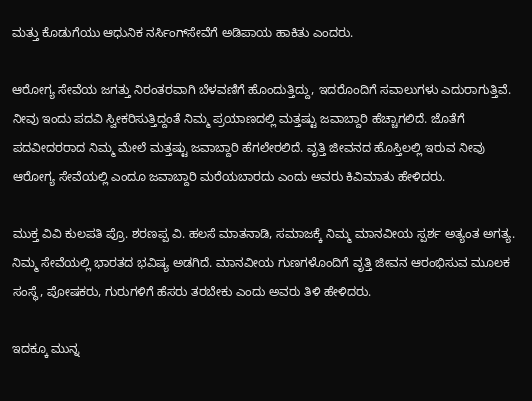ಮತ್ತು ಕೊಡುಗೆಯು ಆಧುನಿಕ ನರ್ಸಿಂಗ್‌ಸೇವೆಗೆ ಅಡಿಪಾಯ ಹಾಕಿತು ಎಂದರು.

ಆರೋಗ್ಯ ಸೇವೆಯ ಜಗತ್ತು ನಿರಂತರವಾಗಿ ಬೆಳವಣಿಗೆ ಹೊಂದುತ್ತಿದ್ದು, ಇದರೊಂದಿಗೆ ಸವಾಲುಗಳು ಎದುರಾಗುತ್ತಿವೆ. ನೀವು ಇಂದು ಪದವಿ ಸ್ವೀಕರಿಸುತ್ತಿದ್ದಂತೆ ನಿಮ್ಮ ಪ್ರಯಾಣದಲ್ಲಿ ಮತ್ತಷ್ಟು ಜವಾಬ್ದಾರಿ ಹೆಚ್ಚಾಗಲಿದೆ. ಜೊತೆಗೆ ಪದವೀದರರಾದ ನಿಮ್ಮ ಮೇಲೆ ಮತ್ತಷ್ಟು ಜವಾಬ್ದಾರಿ ಹೆಗಲೇರಲಿದೆ. ವೃತ್ತಿ ಜೀವನದ ಹೊಸ್ತಿಲಲ್ಲಿ ಇರುವ ನೀವು ಆರೋಗ್ಯ ಸೇವೆಯಲ್ಲಿ ಎಂದೂ ಜವಾಬ್ದಾರಿ ಮರೆಯಬಾರದು ಎಂದು ಅವರು ಕಿವಿಮಾತು ಹೇಳಿದರು.

ಮುಕ್ತ ವಿವಿ ಕುಲಪತಿ ಪ್ರೊ. ಶರಣಪ್ಪ ವಿ. ಹಲಸೆ ಮಾತನಾಡಿ, ಸಮಾಜಕ್ಕೆ ನಿಮ್ಮ ಮಾನವೀಯ ಸ್ಪರ್ಶ ಅತ್ಯಂತ ಅಗತ್ಯ. ನಿಮ್ಮ ಸೇವೆಯಲ್ಲಿ ಭಾರತದ ಭವಿಷ್ಯ ಅಡಗಿದೆ. ಮಾನವೀಯ ಗುಣಗಳೊಂದಿಗೆ ವೃತ್ತಿ ಜೀವನ ಆರಂಭಿಸುವ ಮೂಲಕ ಸಂಸ್ಥೆ, ಪೋಷಕರು, ಗುರುಗಳಿಗೆ ಹೆಸರು ತರಬೇಕು ಎಂದು ಅವರು ತಿಳಿ ಹೇಳಿದರು.

ಇದಕ್ಕೂ ಮುನ್ನ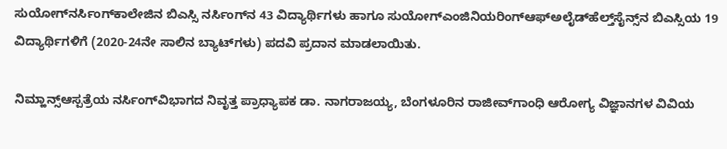ಸುಯೋಗ್‌ನರ್ಸಿಂಗ್‌ಕಾಲೇಜಿನ ಬಿಎಸ್ಸಿ ನರ್ಸಿಂಗ್‌ನ 43 ವಿದ್ಯಾರ್ಥಿಗಳು ಹಾಗೂ ಸುಯೋಗ್‌ಎಂಜಿನಿಯರಿಂಗ್‌ಆಫ್‌ಅಲೈಡ್‌ಹೆಲ್ತ್‌ಸೈನ್ಸ್‌ನ ಬಿಎಸ್ಸಿಯ 19 ವಿದ್ಯಾರ್ಥಿಗಳಿಗೆ (2020-24ನೇ ಸಾಲಿನ ಬ್ಯಾಟ್‌ಗಳು) ಪದವಿ ಪ್ರದಾನ ಮಾಡಲಾಯಿತು.

ನಿಮ್ಹಾನ್ಸ್‌ಆಸ್ಪತ್ರೆಯ ನರ್ಸಿಂಗ್‌ವಿಭಾಗದ ನಿವೃತ್ತ ಪ್ರಾಧ್ಯಾಪಕ ಡಾ. ನಾಗರಾಜಯ್ಯ, ಬೆಂಗಳೂರಿನ ರಾಜೀವ್‌ಗಾಂಧಿ ಆರೋಗ್ಯ ವಿಜ್ಞಾನಗಳ ವಿವಿಯ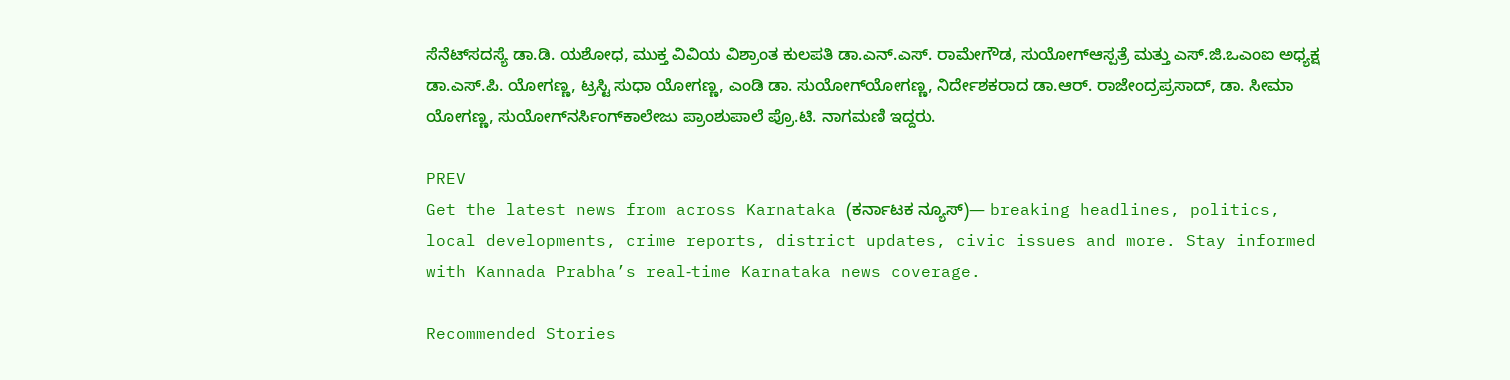ಸೆನೆಟ್‌ಸದಸ್ಯೆ ಡಾ.ಡಿ. ಯಶೋಧ, ಮುಕ್ತ ವಿವಿಯ ವಿಶ್ರಾಂತ ಕುಲಪತಿ ಡಾ.ಎನ್‌.ಎಸ್‌. ರಾಮೇಗೌಡ, ಸುಯೋಗ್‌ಆಸ್ಪತ್ರೆ ಮತ್ತು ಎಸ್‌.ಜಿ.ಒಎಂಐ ಅಧ್ಯಕ್ಷ ಡಾ.ಎಸ್‌.ಪಿ. ಯೋಗಣ್ಣ, ಟ್ರಸ್ಟಿ ಸುಧಾ ಯೋಗಣ್ಣ, ಎಂಡಿ ಡಾ. ಸುಯೋಗ್‌ಯೋಗಣ್ಣ, ನಿರ್ದೇಶಕರಾದ ಡಾ.ಆರ್‌. ರಾಜೇಂದ್ರಪ್ರಸಾದ್‌, ಡಾ. ಸೀಮಾ ಯೋಗಣ್ಣ, ಸುಯೋಗ್‌ನರ್ಸಿಂಗ್‌ಕಾಲೇಜು ಪ್ರಾಂಶುಪಾಲೆ ಪ್ರೊ.ಟಿ. ನಾಗಮಣಿ ಇದ್ದರು.

PREV
Get the latest news from across Karnataka (ಕರ್ನಾಟಕ ನ್ಯೂಸ್)— breaking headlines, politics, local developments, crime reports, district updates, civic issues and more. Stay informed with Kannada Prabha’s real‑time Karnataka news coverage.

Recommended Stories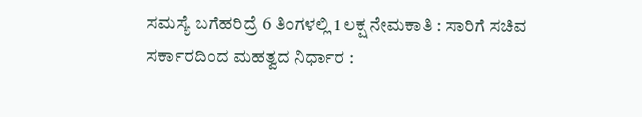ಸಮಸ್ಯೆ ಬಗೆಹರಿದ್ರೆ 6 ತಿಂಗಳಲ್ಲಿ 1 ಲಕ್ಷ ನೇಮಕಾತಿ : ಸಾರಿಗೆ ಸಚಿವ
ಸರ್ಕಾರದಿಂದ ಮಹತ್ವದ ನಿರ್ಧಾರ :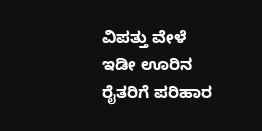ವಿಪತ್ತು ವೇಳೆ ಇಡೀ ಊರಿನ ರೈತರಿಗೆ ಪರಿಹಾರ